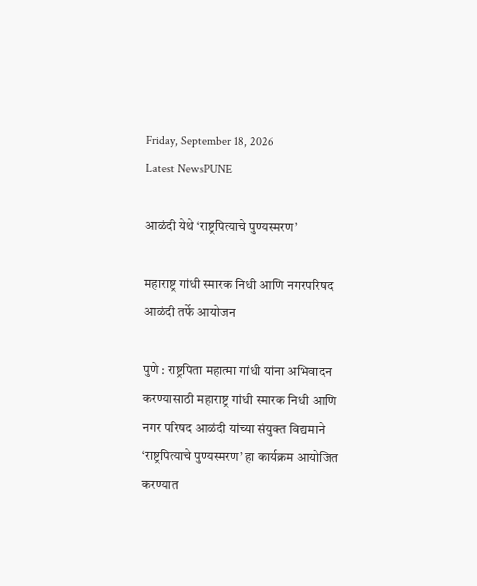Friday, September 18, 2026
Latest NewsPUNE

आळंदी येथे ‘राष्ट्रपित्याचे पुण्यस्मरण’

महाराष्ट्र गांधी स्मारक निधी आणि नगरपरिषद आळंदी तर्फे आयोजन

पुणे : राष्ट्रपिता महात्मा गांधी यांना अभिवादन करण्यासाठी महाराष्ट्र गांधी स्मारक निधी आणि नगर परिषद आळंदी यांच्या संयुक्त विद्यमाने ‘राष्ट्रपित्याचे पुण्यस्मरण’ हा कार्यक्रम आयोजित करण्यात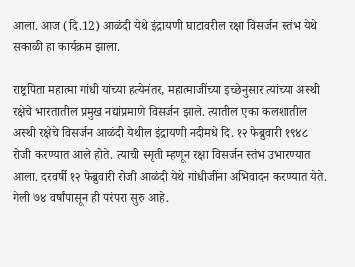आला. आज (दि.12) आळंदी येथे इंद्रायणी घाटावरील रक्षा विसर्जन स्तंभ येथे सकाळी हा कार्यक्रम झाला.

राष्ट्रपिता महात्मा गांधी यांच्या हत्येनंतर, महात्माजींच्या इच्छेनुसार त्यांच्या अस्थी रक्षेचे भारतातील प्रमुख नद्यांप्रमाणे विसर्जन झाले. त्यातील एका कलशातील अस्थी रक्षेचे विसर्जन आळंदी येथील इंद्रायणी नदीमधे दि. १२ फेब्रुवारी १९४८ रोजी करण्यात आले होते. त्याची स्मृती म्हणून रक्षा विसर्जन स्तंभ उभारण्यात आला. दरवर्षी १२ फेब्रुवारी रोजी आळंदी येथे गांधीजींना अभिवादन करण्यात येते. गेली ७४ वर्षांपासून ही परंपरा सुरु आहे.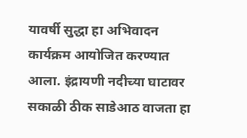यावर्षी सुद्धा हा अभिवादन कार्यक्रम आयोजित करण्यात आला. इंद्रायणी नदीच्या घाटावर सकाळी ठीक साडेआठ वाजता हा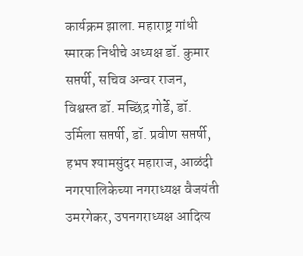कार्यक्रम झाला. महाराष्ट्र गांधी स्मारक निधीचे अध्यक्ष डॉ. कुमार सप्तर्षी, सचिव अन्वर राजन, विश्वस्त डॉ. मच्छिंद्र गोर्डे, डॉ. उर्मिला सप्तर्षी, डॉ. प्रवीण सप्तर्षी, हभप श्यामसुंदर महाराज, आळंदी नगरपालिकेच्या नगराध्यक्ष वैजयंती उमरगेकर, उपनगराध्यक्ष आदित्य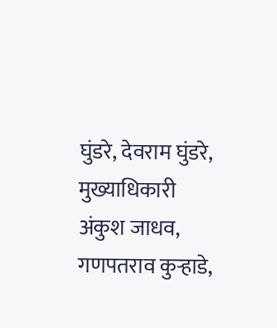घुंडरे, देवराम घुंडरे, मुख्याधिकारी अंकुश जाधव, गणपतराव कुऱ्हाडे,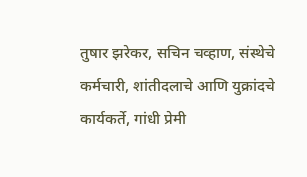तुषार झरेकर, सचिन चव्हाण, संस्थेचे कर्मचारी, शांतीदलाचे आणि युक्रांदचे कार्यकर्ते, गांधी प्रेमी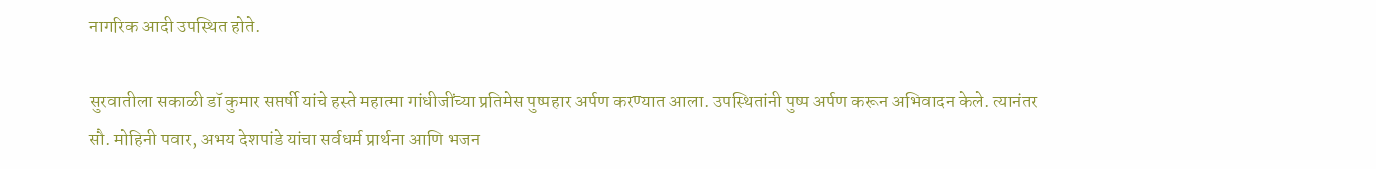नागरिक आदी उपस्थित होते.

सुरवातीला सकाळी डॉ कुमार सप्तर्षी यांचे हस्ते महात्मा गांधीजींच्या प्रतिमेस पुष्पहार अर्पण करण्यात आला. उपस्थितांनी पुष्प अर्पण करून अभिवादन केले. त्यानंतर सौ. मोहिनी पवार, अभय देशपांडे यांचा सर्वधर्म प्रार्थना आणि भजन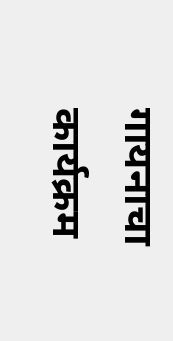गायनाचा कार्यक्रम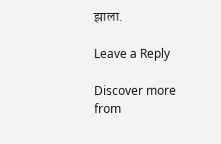झाला.

Leave a Reply

Discover more from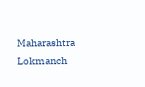Maharashtra Lokmanch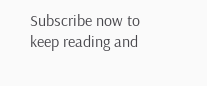Subscribe now to keep reading and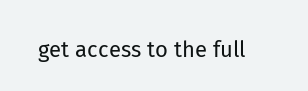get access to the full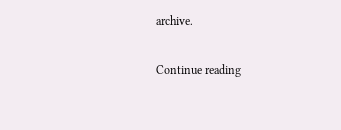archive.

Continue reading